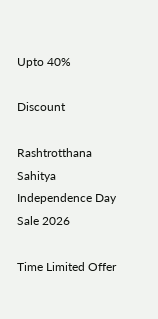Upto 40%

Discount

Rashtrotthana Sahitya Independence Day Sale 2026

Time Limited Offer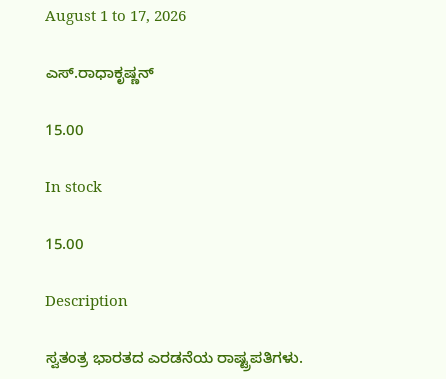August 1 to 17, 2026

ಎಸ್.ರಾಧಾಕೃಷ್ಣನ್

15.00

In stock

15.00

Description

ಸ್ವತಂತ್ರ ಭಾರತದ ಎರಡನೆಯ ರಾಷ್ಟ್ರಪತಿಗಳು.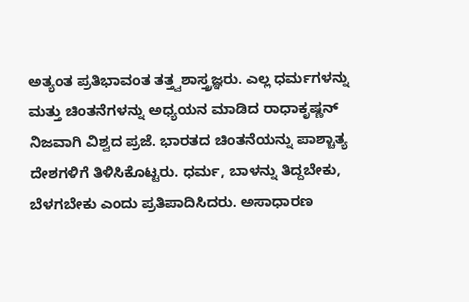ಅತ್ಯಂತ ಪ್ರತಿಭಾವಂತ ತತ್ತ್ವಶಾಸ್ತ್ರಜ್ಞರು. ಎಲ್ಲ ಧರ್ಮಗಳನ್ನು ಮತ್ತು ಚಿಂತನೆಗಳನ್ನು ಅಧ್ಯಯನ ಮಾಡಿದ ರಾಧಾಕೃಷ್ಣನ್ ನಿಜವಾಗಿ ವಿಶ್ವದ ಪ್ರಜೆ. ಭಾರತದ ಚಿಂತನೆಯನ್ನು ಪಾಶ್ಚಾತ್ಯ ದೇಶಗಳಿಗೆ ತಿಳಿಸಿಕೊಟ್ಟರು. ಧರ್ಮ, ಬಾಳನ್ನು ತಿದ್ದಬೇಕು, ಬೆಳಗಬೇಕು ಎಂದು ಪ್ರತಿಪಾದಿಸಿದರು. ಅಸಾಧಾರಣ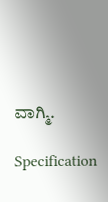ವಾಗ್ಮಿ.

Specification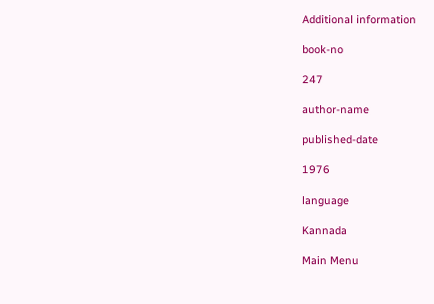Additional information

book-no

247

author-name

published-date

1976

language

Kannada

Main Menu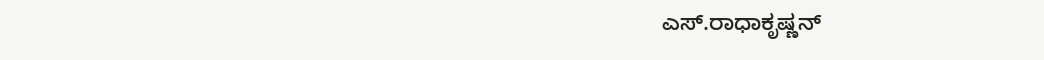ಎಸ್.ರಾಧಾಕೃಷ್ಣನ್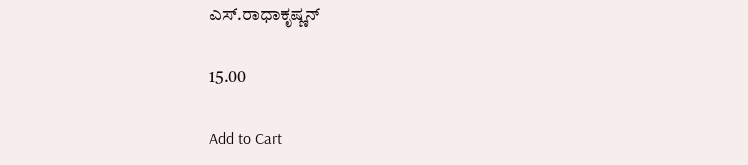ಎಸ್.ರಾಧಾಕೃಷ್ಣನ್

15.00

Add to Cart